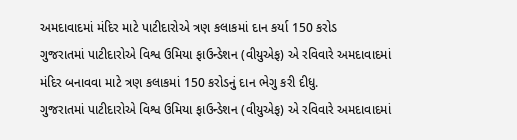અમદાવાદમાં મંદિર માટે પાટીદારોએ ત્રણ કલાકમાં દાન કર્યા 150 કરોડ
ગુજરાતમાં પાટીદારોએ વિશ્વ ઉમિયા ફાઉન્ડેશન (વીયુએફ) એ રવિવારે અમદાવાદમાં મંદિર બનાવવા માટે ત્રણ કલાકમાં 150 કરોડનું દાન ભેગુ કરી દીધુ.
ગુજરાતમાં પાટીદારોએ વિશ્વ ઉમિયા ફાઉન્ડેશન (વીયુએફ) એ રવિવારે અમદાવાદમાં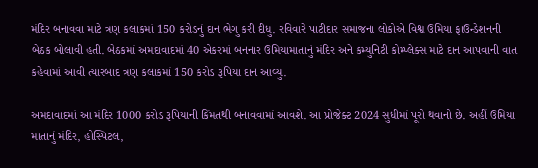મંદિર બનાવવા માટે ત્રણ કલાકમાં 150 કરોડનું દાન ભેગુ કરી દીધુ. રવિવારે પાટીદાર સમાજના લોકોએ વિશ્વ ઉમિયા ફાઉન્ડેશનની બેઠક બોલાવી હતી. બેઠકમાં અમદાવાદમાં 40 એકરમાં બનનાર ઉમિયામાતાનું મંદિર અને કમ્યુનિટી કોમ્પ્લેક્સ માટે દાન આપવાની વાત કહેવામાં આવી ત્યારબાદ ત્રણ કલાકમાં 150 કરોડ રૂપિયા દાન આવ્યુ.

અમદાવાદમાં આ મંદિર 1000 કરોડ રૂપિયાની કિંમતથી બનાવવામાં આવશે. આ પ્રોજેક્ટ 2024 સુધીમાં પૂરો થવાનો છે. અહીં ઉમિયા માતાનું મંદિર, હોસ્પિટલ,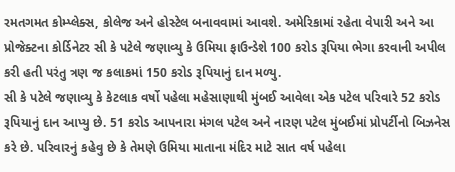રમતગમત કોમ્પ્લેક્સ, કોલેજ અને હોસ્ટેલ બનાવવામાં આવશે. અમેરિકામાં રહેતા વેપારી અને આ પ્રોજેક્ટના કોર્ડિનેટર સી કે પટેલે જણાવ્યુ કે ઉમિયા ફાઉન્ડેશે 100 કરોડ રૂપિયા ભેગા કરવાની અપીલ કરી હતી પરંતુ ત્રણ જ કલાકમાં 150 કરોડ રૂપિયાનું દાન મળ્યુ.
સી કે પટેલે જણાવ્યુ કે કેટલાક વર્ષો પહેલા મહેસાણાથી મુંબઈ આવેલા એક પટેલ પરિવારે 52 કરોડ રૂપિયાનું દાન આપ્યુ છે. 51 કરોડ આપનારા મંગલ પટેલ અને નારણ પટેલ મુંબઈમાં પ્રોપર્ટીનો બિઝનેસ કરે છે. પરિવારનું કહેવુ છે કે તેમણે ઉમિયા માતાના મંદિર માટે સાત વર્ષ પહેલા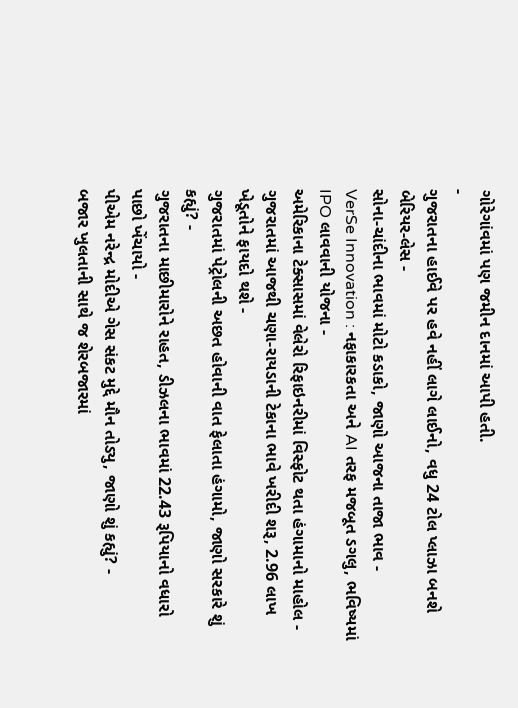ગોરેગાંવમાં પણ જમીન દાનમાં આપી હતી.
-
ગુજરાતના હાઈવે પર હવે નહીં લાગે લાઈનો, વધુ 24 ટોલ પ્લાઝા બનશે બેરિયર-લેસ -
સોના-ચાંદીના ભાવમાં મોટો કડાકો, જાણો આજના તાજા ભાવ -
VerSe Innovation : નફાકારકતા અને AI તરફ મજબૂત ડગલુ, ભવિષ્યમાં IPO લાવવાની યોજના -
અમેરિકાના ટેક્સાસમાં વેલેરો રિફાઇનરીમાં વિસ્ફોટ થતા હંગામાનો માહોલ -
ગુજરાતમાં આજથી ચણા-રાયડાની ટેકાના ભાવે ખરીદી શરૂ, 2.96 લાખ ખેડૂતોને ફાયદો થશે -
ગુજરાતમાં પેટ્રોલની અછત હોવાની વાત ફેલાતા હંગામો, જાણો સરકારે શું કહ્યું? -
ગુજરાતના માછીમારોને રાહત, ડીઝલના ભાવમાં 22.43 રૂપિયાનો વધારો પાછો ખેંચાયો -
પીએમ નરેન્દ્ર મોદીએ ગેસ સંકટ મુદ્દે મૌન તોડ્યુ, જાણો શું કહ્યું? -
બજાર ખુલતાની સાથે જ શેરબજારમાં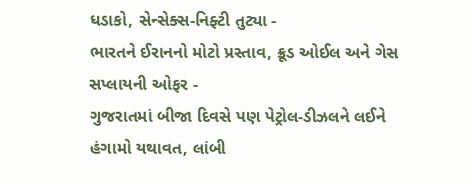ધડાકો, સેન્સેક્સ-નિફ્ટી તુટ્યા -
ભારતને ઈરાનનો મોટો પ્રસ્તાવ, ક્રૂડ ઓઈલ અને ગેસ સપ્લાયની ઓફર -
ગુજરાતમાં બીજા દિવસે પણ પેટ્રોલ-ડીઝલને લઈને હંગામો યથાવત, લાંબી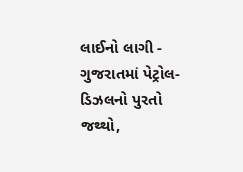લાઈનો લાગી -
ગુજરાતમાં પેટ્રોલ-ડિઝલનો પુરતો જથ્થો,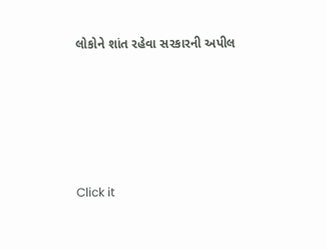લોકોને શાંત રહેવા સરકારની અપીલ







Click it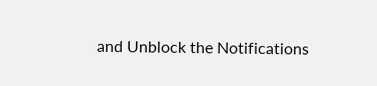and Unblock the Notifications